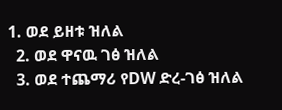1. ወደ ይዘቱ ዝለል
  2. ወደ ዋናዉ ገፅ ዝለል
  3. ወደ ተጨማሪ የDW ድረ-ገፅ ዝለል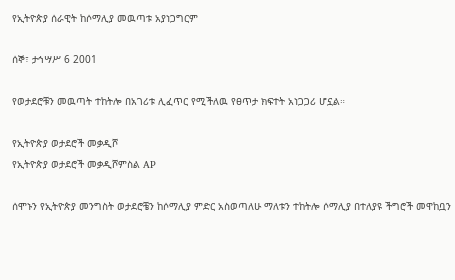የኢትዮጵያ ሰራዊት ከሶማሊያ መዉጣቱ አያነጋግርም

ሰኞ፣ ታኅሣሥ 6 2001

የወታደሮቹን መዉጣት ተከትሎ በአገሪቱ ሊፈጥር የሚችለዉ የፀጥታ ክፍተት አነጋጋሪ ሆኗል።

የኢትዮጵያ ወታደሮች መቃዲሾ
የኢትዮጵያ ወታደሮች መቃዲሾምስል AP

ሰሞኑን የኢትዮጵያ መንግስት ወታደሮቼን ከሶማሊያ ምድር አስወጣለሁ ማለቱን ተከትሎ ሶማሊያ በተለያዩ ችግሮች መዋከቧን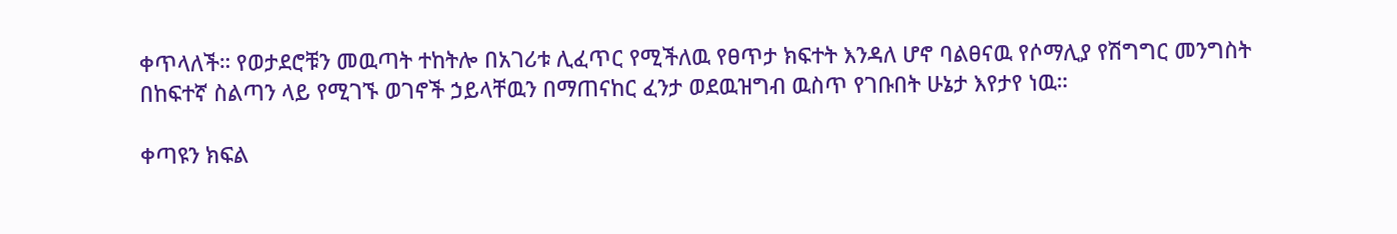ቀጥላለች። የወታደሮቹን መዉጣት ተከትሎ በአገሪቱ ሊፈጥር የሚችለዉ የፀጥታ ክፍተት እንዳለ ሆኖ ባልፀናዉ የሶማሊያ የሽግግር መንግስት በከፍተኛ ስልጣን ላይ የሚገኙ ወገኖች ኃይላቸዉን በማጠናከር ፈንታ ወደዉዝግብ ዉስጥ የገቡበት ሁኔታ እየታየ ነዉ።

ቀጣዩን ክፍል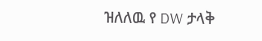ዝለለዉ የ DW ታላቅ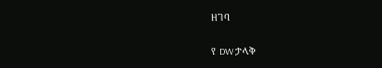ዘገባ

የ DW ታላቅ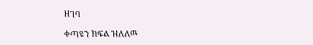ዘገባ

ቀጣዩን ክፍል ዝለለዉ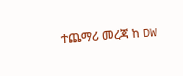ተጨማሪ መረጃ ከ DW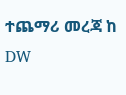ተጨማሪ መረጃ ከ DW